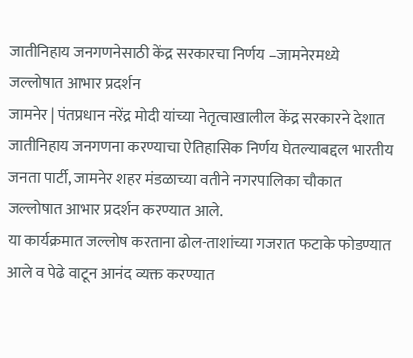जातीनिहाय जनगणनेसाठी केंद्र सरकारचा निर्णय –जामनेरमध्ये जल्लोषात आभार प्रदर्शन
जामनेर | पंतप्रधान नरेंद्र मोदी यांच्या नेतृत्वाखालील केंद्र सरकारने देशात जातीनिहाय जनगणना करण्याचा ऐतिहासिक निर्णय घेतल्याबद्दल भारतीय जनता पार्टी, जामनेर शहर मंडळाच्या वतीने नगरपालिका चौकात जल्लोषात आभार प्रदर्शन करण्यात आले.
या कार्यक्रमात जल्लोष करताना ढोल-ताशांच्या गजरात फटाके फोडण्यात आले व पेढे वाटून आनंद व्यक्त करण्यात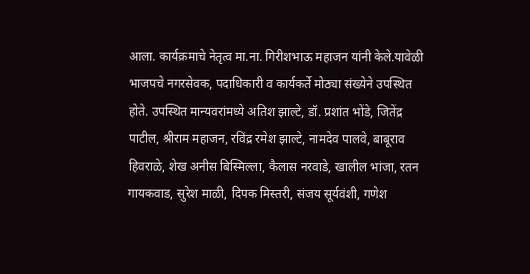आला. कार्यक्रमाचे नेतृत्व मा.ना. गिरीशभाऊ महाजन यांनी केले.यावेळी भाजपचे नगरसेवक, पदाधिकारी व कार्यकर्ते मोठ्या संख्येने उपस्थित होते. उपस्थित मान्यवरांमध्ये अतिश झाल्टे, डॉ. प्रशांत भोंडे, जितेंद्र पाटील, श्रीराम महाजन, रविंद्र रमेश झाल्टे, नामदेव पालवे, बाबूराव हिवराळे, शेख अनीस बिस्मिल्ला, कैलास नरवाडे, खालील भांजा, रतन गायकवाड, सुरेश माळी, दिपक मिस्तरी, संजय सूर्यवंशी, गणेश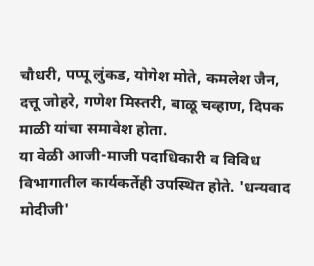चौधरी, पप्पू लुंकड, योगेश मोते, कमलेश जैन, दत्तू जोहरे, गणेश मिस्तरी, बाळू चव्हाण, दिपक माळी यांचा समावेश होता.
या वेळी आजी-माजी पदाधिकारी व विविध विभागातील कार्यकर्तेही उपस्थित होते. 'धन्यवाद मोदीजी'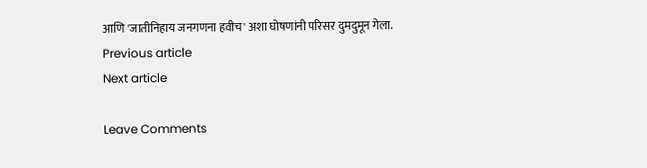आणि 'जातीनिहाय जनगणना हवीच' अशा घोषणांनी परिसर दुमदुमून गेला.
Previous article
Next article

Leave Comments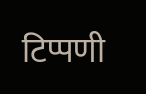टिप्पणी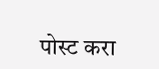पोस्ट करा